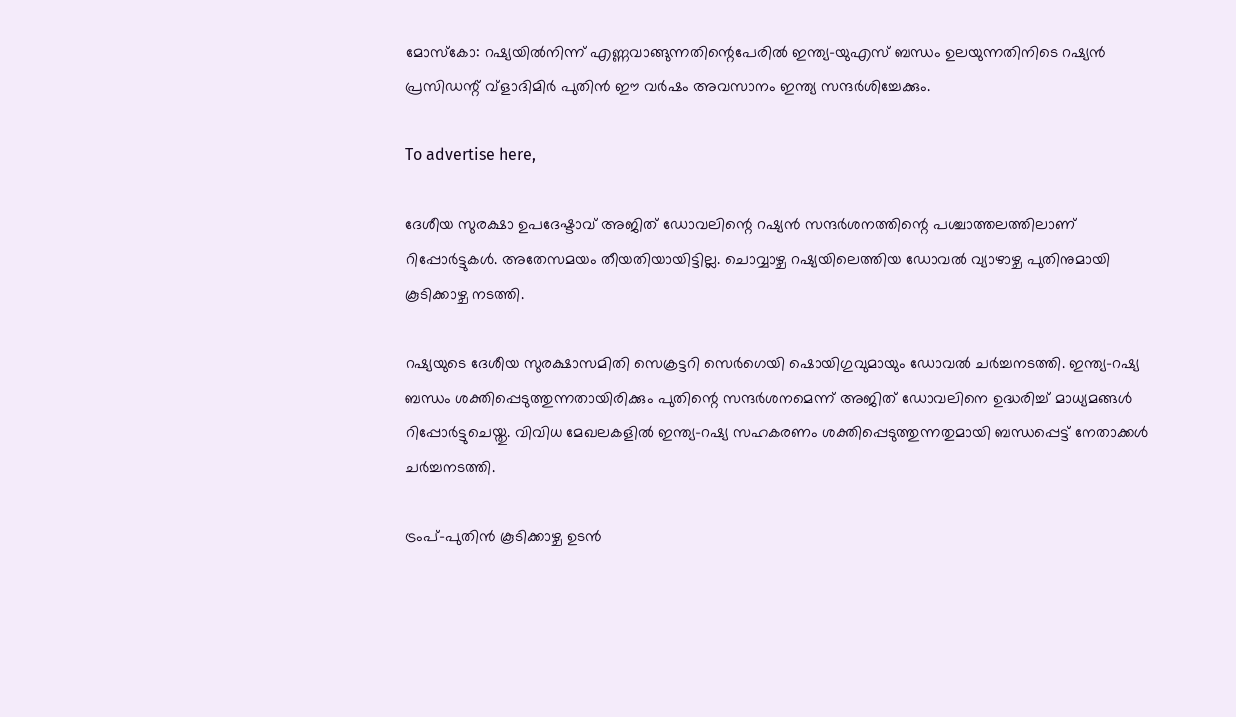മോസ്‌കോ: റഷ്യയിൽനിന്ന് എണ്ണവാങ്ങുന്നതിന്റെപേരിൽ ഇന്ത്യ-യുഎസ് ബന്ധം ഉലയുന്നതിനിടെ റഷ്യൻ പ്രസിഡന്റ് വ്ളാദിമിർ പുതിൻ ഈ വർഷം അവസാനം ഇന്ത്യ സന്ദർശിച്ചേക്കും.

To advertise here,

ദേശീയ സുരക്ഷാ ഉപദേഷ്ടാവ് അജിത് ഡോവലിന്റെ റഷ്യൻ സന്ദർശനത്തിന്റെ പശ്ചാത്തലത്തിലാണ് റിപ്പോർട്ടുകൾ. അതേസമയം തീയതിയായിട്ടില്ല. ചൊവ്വാഴ്ച റഷ്യയിലെത്തിയ ഡോവൽ വ്യാഴാഴ്ച പുതിനുമായി കൂടിക്കാഴ്ച നടത്തി.

റഷ്യയുടെ ദേശീയ സുരക്ഷാസമിതി സെക്രട്ടറി സെർഗെയി ഷൊയിഗുവുമായും ഡോവൽ ചർച്ചനടത്തി. ഇന്ത്യ-റഷ്യ ബന്ധം ശക്തിപ്പെടുത്തുന്നതായിരിക്കും പുതിന്റെ സന്ദർശനമെന്ന് അജിത് ഡോവലിനെ ഉദ്ധരിച്ച് മാധ്യമങ്ങൾ റിപ്പോർട്ടുചെയ്തു. വിവിധ മേഖലകളിൽ ഇന്ത്യ-റഷ്യ സഹകരണം ശക്തിപ്പെടുത്തുന്നതുമായി ബന്ധപ്പെട്ട് നേതാക്കൾ ചർച്ചനടത്തി.

ട്രംപ്-പുതിൻ കൂടിക്കാഴ്ച ഉടൻ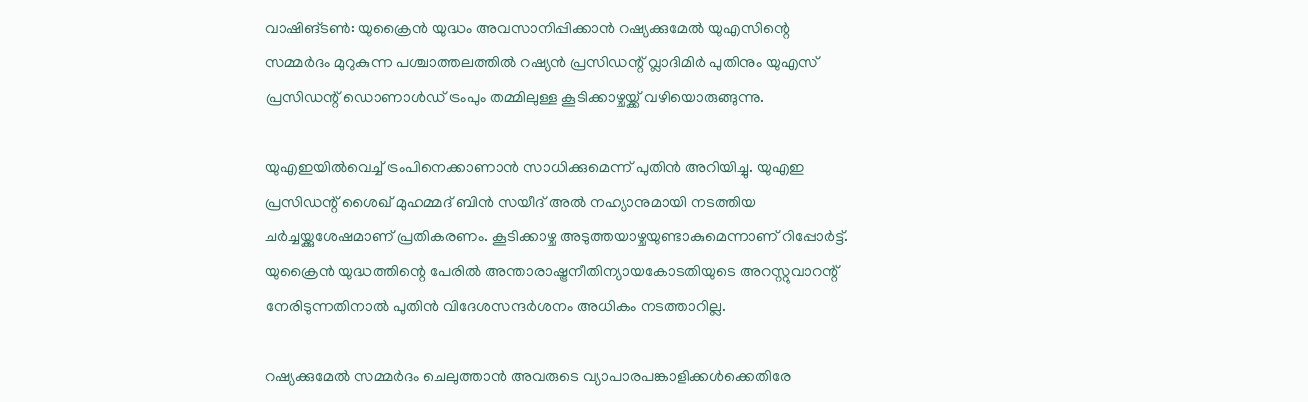വാഷിങ്ടൺ: യുക്രൈൻ യുദ്ധം അവസാനിപ്പിക്കാൻ റഷ്യക്കുമേൽ യുഎസിന്റെ സമ്മർദം മുറുകുന്ന പശ്ചാത്തലത്തിൽ റഷ്യൻ പ്രസിഡന്റ് വ്ലാദിമിർ പുതിനും യുഎസ് പ്രസിഡന്റ് ഡൊണാൾഡ് ട്രംപും തമ്മിലുള്ള കൂടിക്കാഴ്ചയ്ക്ക് വഴിയൊരുങ്ങുന്നു.

യുഎഇയിൽവെച്ച് ട്രംപിനെക്കാണാൻ സാധിക്കുമെന്ന് പുതിൻ അറിയിച്ചു. യുഎഇ പ്രസിഡന്റ് ശൈഖ് മുഹമ്മദ്‌ ബിൻ സയീദ് അൽ നഹ്യാനുമായി നടത്തിയ ചർച്ചയ്ക്കുശേഷമാണ് പ്രതികരണം. കൂടിക്കാഴ്ച അടുത്തയാഴ്ചയുണ്ടാകുമെന്നാണ് റിപ്പോർട്ട്. യുക്രൈൻ യുദ്ധത്തിന്റെ പേരിൽ അന്താരാഷ്ട്രനീതിന്യായകോടതിയുടെ അറസ്റ്റുവാറന്റ് നേരിടുന്നതിനാൽ പുതിൻ വിദേശസന്ദർശനം അധികം നടത്താറില്ല.

റഷ്യക്കുമേൽ സമ്മർദം ചെലുത്താൻ അവരുടെ വ്യാപാരപങ്കാളിക്കൾക്കെതിരേ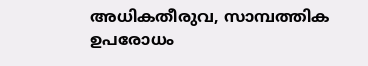അധികതീരുവ, സാമ്പത്തിക ഉപരോധം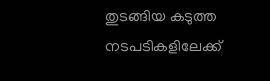തുടങ്ങിയ കടുത്ത നടപടികളിലേക്ക്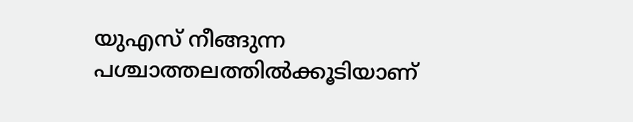യുഎസ് നീങ്ങുന്ന പശ്ചാത്തലത്തിൽക്കൂടിയാണ്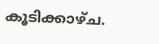കൂടിക്കാഴ്ച.